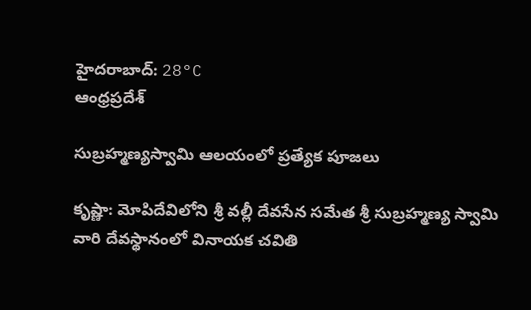హైదరాబాద్: 28°C
ఆంధ్రప్రదేశ్

సుబ్రహ్మణ్యస్వామి ఆలయంలో ప్రత్యేక పూజలు

కృష్ణా: మోపిదేవిలోని శ్రీ వల్లీ దేవసేన సమేత శ్రీ సుబ్రహ్మణ్య స్వామి వారి దేవస్థానంలో వినాయక చవితి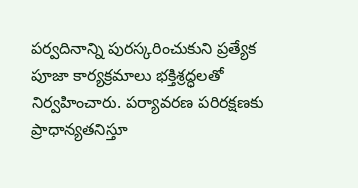పర్వదినాన్ని పురస్కరించుకుని ప్రత్యేక పూజా కార్యక్రమాలు భక్తిశ్రద్ధలతో నిర్వహించారు. పర్యావరణ పరిరక్షణకు ప్రాధాన్యతనిస్తూ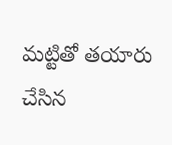మట్టితో తయారు చేసిన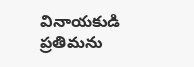వినాయకుడి ప్రతిమను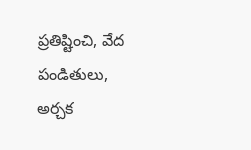ప్రతిష్టించి, వేద పండితులు, అర్చక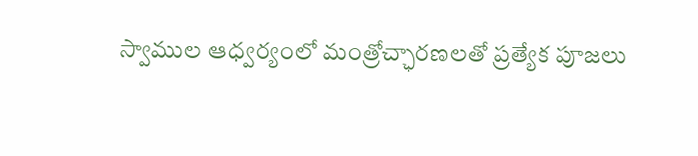స్వాముల ఆధ్వర్యంలో మంత్రోచ్ఛారణలతో ప్రత్యేక పూజలు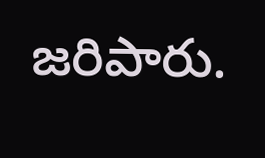జరిపారు.